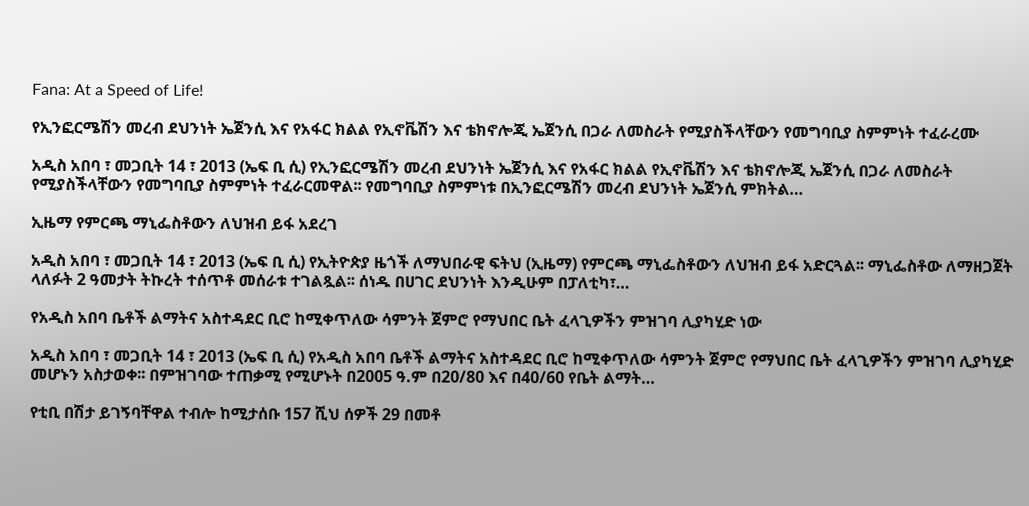Fana: At a Speed of Life!

የኢንፎርሜሽን መረብ ደህንነት ኤጀንሲ እና የአፋር ክልል የኢኖቬሽን እና ቴክኖሎጂ ኤጀንሲ በጋራ ለመስራት የሚያስችላቸውን የመግባቢያ ስምምነት ተፈራረሙ

አዲስ አበባ ፣ መጋቢት 14 ፣ 2013 (ኤፍ ቢ ሲ) የኢንፎርሜሽን መረብ ደህንነት ኤጀንሲ እና የአፋር ክልል የኢኖቬሽን እና ቴክኖሎጂ ኤጀንሲ በጋራ ለመስራት የሚያስችላቸውን የመግባቢያ ስምምነት ተፈራርመዋል፡፡ የመግባቢያ ስምምነቱ በኢንፎርሜሽን መረብ ደህንነት ኤጀንሲ ምክትል…

ኢዜማ የምርጫ ማኒፌስቶውን ለህዝብ ይፋ አደረገ

አዲስ አበባ ፣ መጋቢት 14 ፣ 2013 (ኤፍ ቢ ሲ) የኢትዮጵያ ዜጎች ለማህበራዊ ፍትህ (ኢዜማ) የምርጫ ማኒፌስቶውን ለህዝብ ይፋ አድርጓል፡፡ ማኒፌስቶው ለማዘጋጀት ላለፉት 2 ዓመታት ትኩረት ተሰጥቶ መሰራቱ ተገልጿል፡፡ ሰነዱ በሀገር ደህንነት እንዲሁም በፓለቲካ፣…

የአዲስ አበባ ቤቶች ልማትና አስተዳደር ቢሮ ከሚቀጥለው ሳምንት ጀምሮ የማህበር ቤት ፈላጊዎችን ምዝገባ ሊያካሂድ ነው

አዲስ አበባ ፣ መጋቢት 14 ፣ 2013 (ኤፍ ቢ ሲ) የአዲስ አበባ ቤቶች ልማትና አስተዳደር ቢሮ ከሚቀጥለው ሳምንት ጀምሮ የማህበር ቤት ፈላጊዎችን ምዝገባ ሊያካሂድ መሆኑን አስታወቀ፡፡ በምዝገባው ተጠቃሚ የሚሆኑት በ2005 ዓ.ም በ20/80 እና በ40/60 የቤት ልማት…

የቲቢ በሽታ ይገኝባቸዋል ተብሎ ከሚታሰቡ 157 ሺህ ሰዎች 29 በመቶ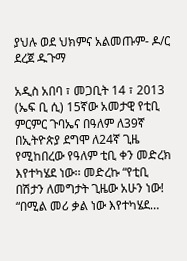ያህሉ ወደ ህክምና አልመጡም- ዶ/ር ደረጀ ዱጉማ

አዲስ አበባ ፣ መጋቢት 14 ፣ 2013 (ኤፍ ቢ ሲ) 15ኛው አመታዊ የቲቢ ምርምር ጉባኤና በዓለም ለ39ኛ በኢትዮጵያ ደግሞ ለ24ኛ ጊዜ የሚከበረው የዓለም ቲቢ ቀን መድረክ እየተካሄደ ነው፡፡ መድረኩ “የቲቢ በሽታን ለመግታት ጊዜው አሁን ነው! “በሚል መሪ ቃል ነው እየተካሄደ…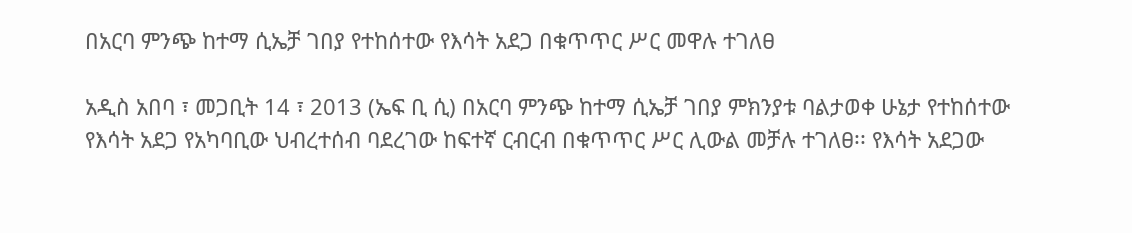በአርባ ምንጭ ከተማ ሲኤቻ ገበያ የተከሰተው የእሳት አደጋ በቁጥጥር ሥር መዋሉ ተገለፀ

አዲስ አበባ ፣ መጋቢት 14 ፣ 2013 (ኤፍ ቢ ሲ) በአርባ ምንጭ ከተማ ሲኤቻ ገበያ ምክንያቱ ባልታወቀ ሁኔታ የተከሰተው የእሳት አደጋ የአካባቢው ህብረተሰብ ባደረገው ከፍተኛ ርብርብ በቁጥጥር ሥር ሊውል መቻሉ ተገለፀ፡፡ የእሳት አደጋው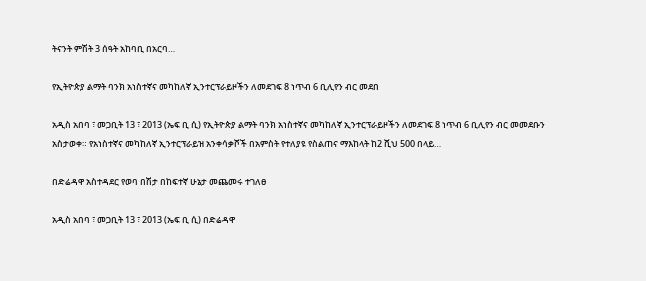ትናንት ምሽት 3 ሰዓት አከባቢ በአርባ…

የኢትዮጵያ ልማት ባንክ አነስተኛና መካከለኛ ኢንተርፕራይዞችን ለመደገፍ 8 ነጥብ 6 ቢሊየን ብር መደበ

አዲስ አበባ ፣ መጋቢት 13 ፣ 2013 (ኤፍ ቢ ሲ) የኢትዮጵያ ልማት ባንክ አነስተኛና መካከለኛ ኢንተርፕራይዞችን ለመደገፍ 8 ነጥብ 6 ቢሊየን ብር መመደቡን አስታወቀ። የአነስተኛና መካከለኛ ኢንተርፕራይዝ አንቀሳቃሾች በአምስት የተለያዩ የስልጠና ማእከላት ከ2 ሺህ 500 በላይ…

በድሬዳዋ አስተዳደር የወባ በሽታ በከፍተኛ ሁኔታ መጨመሩ ተገለፀ

አዲስ አበባ ፣ መጋቢት 13 ፣ 2013 (ኤፍ ቢ ሲ) በድሬዳዋ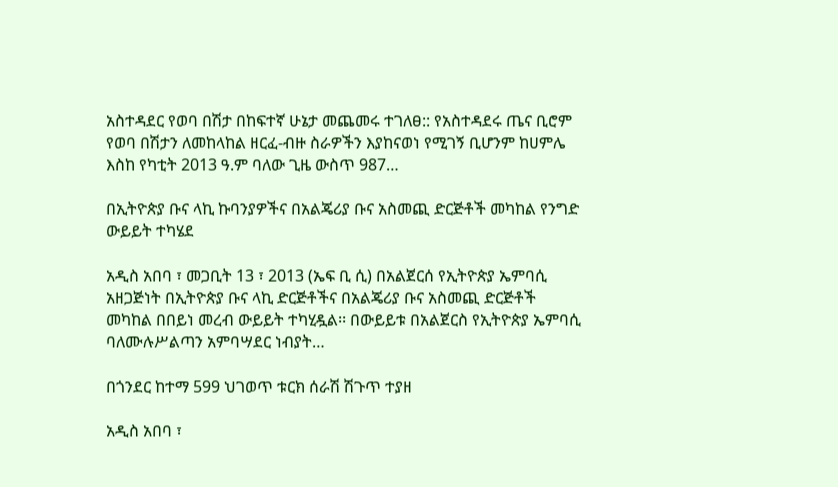አስተዳደር የወባ በሽታ በከፍተኛ ሁኔታ መጨመሩ ተገለፀ:: የአስተዳደሩ ጤና ቢሮም የወባ በሽታን ለመከላከል ዘርፈ-ብዙ ስራዎችን እያከናወነ የሚገኝ ቢሆንም ከሀምሌ እስከ የካቲት 2013 ዓ.ም ባለው ጊዜ ውስጥ 987…

በኢትዮጵያ ቡና ላኪ ኩባንያዎችና በአልጄሪያ ቡና አስመጪ ድርጅቶች መካከል የንግድ ውይይት ተካሄደ

አዲስ አበባ ፣ መጋቢት 13 ፣ 2013 (ኤፍ ቢ ሲ) በአልጀርሰ የኢትዮጵያ ኤምባሲ አዘጋጅነት በኢትዮጵያ ቡና ላኪ ድርጅቶችና በአልጄሪያ ቡና አስመጪ ድርጅቶች መካከል በበይነ መረብ ውይይት ተካሂዷል፡፡ በውይይቱ በአልጀርስ የኢትዮጵያ ኤምባሲ ባለሙሉሥልጣን አምባሣደር ነብያት…

በጎንደር ከተማ 599 ህገወጥ ቱርክ ሰራሽ ሽጉጥ ተያዘ

አዲስ አበባ ፣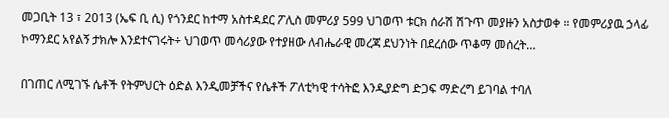መጋቢት 13 ፣ 2013 (ኤፍ ቢ ሲ) የጎንደር ከተማ አስተዳደር ፖሊስ መምሪያ 599 ህገወጥ ቱርክ ሰራሽ ሽጉጥ መያዙን አስታወቀ ። የመምሪያዉ ኃላፊ ኮማንደር አየልኝ ታክሎ እንደተናገሩት÷ ህገወጥ መሳሪያው የተያዘው ለብሔራዊ መረጃ ደህንነት በደረሰው ጥቆማ መሰረት…

በገጠር ለሚገኙ ሴቶች የትምህርት ዕድል እንዲመቻችና የሴቶች ፖለቲካዊ ተሳትፎ እንዲያድግ ድጋፍ ማድረግ ይገባል ተባለ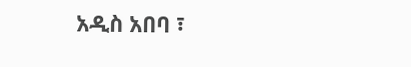አዲስ አበባ ፣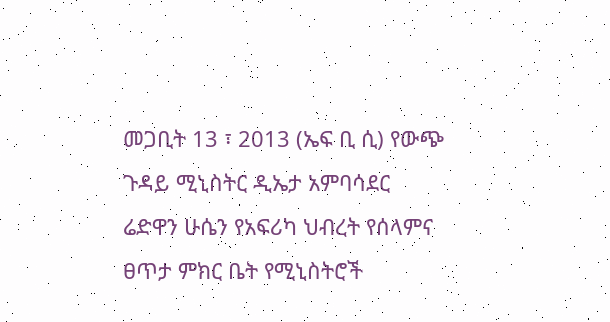መጋቢት 13 ፣ 2013 (ኤፍ ቢ ሲ) የውጭ ጉዳይ ሚኒስትር ዲኤታ አምባሳደር ሬድዋን ሁሴን የአፍሪካ ህብረት የሰላምና ፀጥታ ምክር ቤት የሚኒስትሮች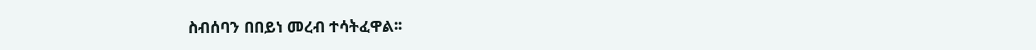ስብሰባን በበይነ መረብ ተሳትፈዋል፡፡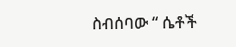ስብሰባው “ ሴቶች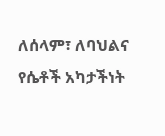ለሰላም፣ ለባህልና የሴቶች አካታችነት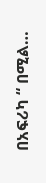በአፍሪካ “ በሚል…